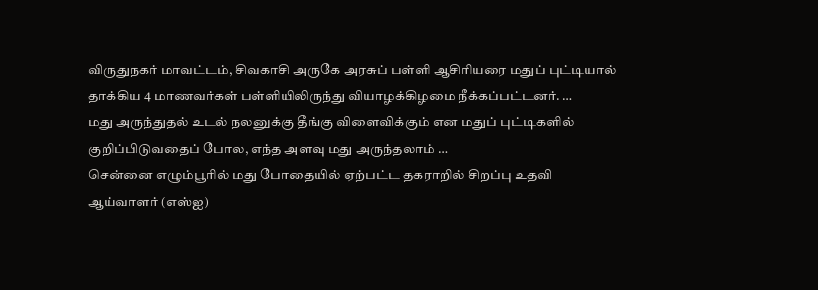விருதுநகர் மாவட்டம், சிவகாசி அருகே அரசுப் பள்ளி ஆசிரியரை மதுப் புட்டியால் தாக்கிய 4 மாணவர்கள் பள்ளியிலிருந்து வியாழக்கிழமை நீக்கப்பட்டனர். …
மது அருந்துதல் உடல் நலனுக்கு தீங்கு விளைவிக்கும் என மதுப் புட்டிகளில் குறிப்பிடுவதைப் போல, எந்த அளவு மது அருந்தலாம் …
சென்னை எழும்பூரில் மது போதையில் ஏற்பட்ட தகராறில் சிறப்பு உதவி ஆய்வாளர் (எஸ்ஐ)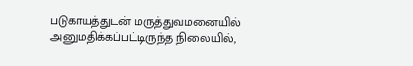படுகாயத்துடன் மருத்துவமனையில் அனுமதிக்கப்பட்டிருந்த நிலையில்,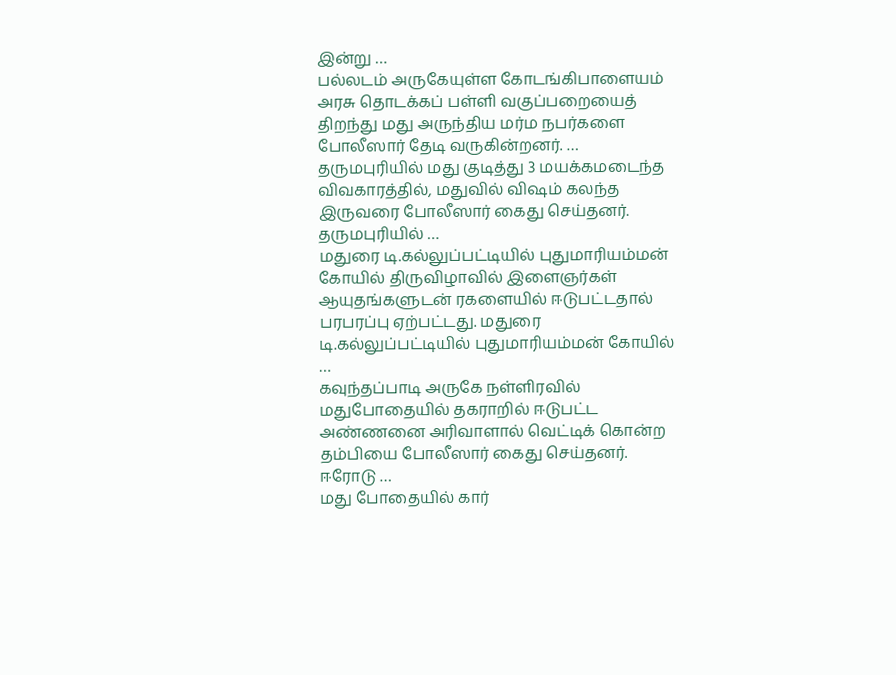இன்று …
பல்லடம் அருகேயுள்ள கோடங்கிபாளையம் அரசு தொடக்கப் பள்ளி வகுப்பறையைத் திறந்து மது அருந்திய மர்ம நபர்களை போலீஸார் தேடி வருகின்றனர். …
தருமபுரியில் மது குடித்து 3 மயக்கமடைந்த விவகாரத்தில், மதுவில் விஷம் கலந்த இருவரை போலீஸார் கைது செய்தனர். தருமபுரியில் …
மதுரை டி.கல்லுப்பட்டியில் புதுமாரியம்மன் கோயில் திருவிழாவில் இளைஞர்கள் ஆயுதங்களுடன் ரகளையில் ஈடுபட்டதால் பரபரப்பு ஏற்பட்டது. மதுரை டி.கல்லுப்பட்டியில் புதுமாரியம்மன் கோயில் …
கவுந்தப்பாடி அருகே நள்ளிரவில் மதுபோதையில் தகராறில் ஈடுபட்ட அண்ணனை அரிவாளால் வெட்டிக் கொன்ற தம்பியை போலீஸார் கைது செய்தனர். ஈரோடு …
மது போதையில் கார்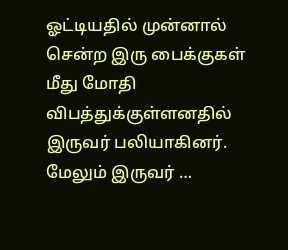ஓட்டியதில் முன்னால் சென்ற இரு பைக்குகள் மீது மோதி விபத்துக்குள்ளனதில் இருவர் பலியாகினர். மேலும் இருவர் …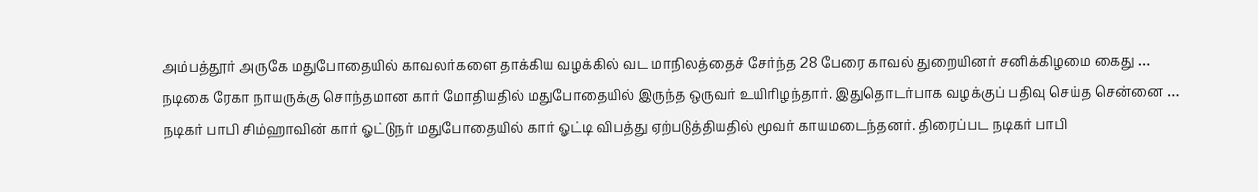அம்பத்தூர் அருகே மதுபோதையில் காவலர்களை தாக்கிய வழக்கில் வட மாநிலத்தைச் சேர்ந்த 28 பேரை காவல் துறையினர் சனிக்கிழமை கைது …
நடிகை ரேகா நாயருக்கு சொந்தமான கார் மோதியதில் மதுபோதையில் இருந்த ஒருவர் உயிரிழந்தார். இதுதொடர்பாக வழக்குப் பதிவு செய்த சென்னை …
நடிகர் பாபி சிம்ஹாவின் கார் ஓட்டுநர் மதுபோதையில் கார் ஓட்டி விபத்து ஏற்படுத்தியதில் மூவர் காயமடைந்தனர். திரைப்பட நடிகர் பாபி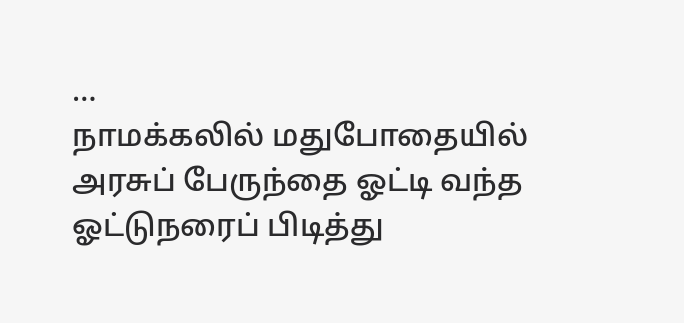…
நாமக்கலில் மதுபோதையில் அரசுப் பேருந்தை ஓட்டி வந்த ஓட்டுநரைப் பிடித்து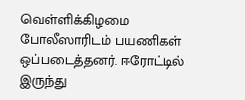வெள்ளிக்கிழமை போலீஸாரிடம் பயணிகள் ஒப்படைத்தனர். ஈரோட்டில் இருந்து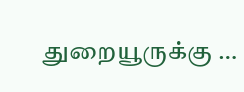துறையூருக்கு …